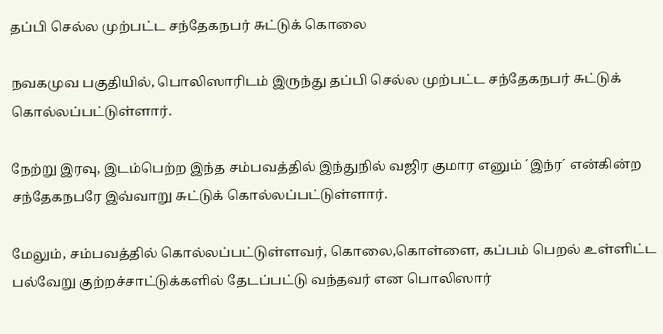தப்பி செல்ல முற்பட்ட சந்தேகநபர் சுட்டுக் கொலை

நவகமுவ பகுதியில், பொலிஸாரிடம் இருந்து தப்பி செல்ல முற்பட்ட சந்தேகநபர் சுட்டுக் கொல்லப்பட்டுள்ளார்.

நேற்று இரவு, இடம்பெற்ற இந்த சம்பவத்தில் இந்துநில் வஜிர குமார எனும் ´இந்ர´ என்கின்ற சந்தேகநபரே இவ்வாறு சுட்டுக் கொல்லப்பட்டுள்ளார்.

மேலும், சம்பவத்தில் கொல்லப்பட்டுள்ளவர், கொலை,கொள்ளை, கப்பம் பெறல் உள்ளிட்ட பல்வேறு குற்றச்சாட்டுக்களில் தேடப்பட்டு வந்தவர் என பொலிஸார்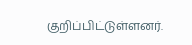குறிப்பிட்டுள்ளனர்.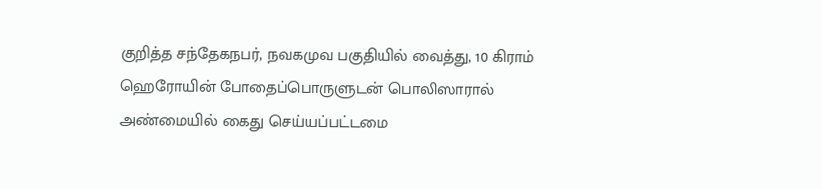குறித்த சந்தேகநபர், நவகமுவ பகுதியில் வைத்து, 10 கிராம் ஹெரோயின் போதைப்பொருளுடன் பொலிஸாரால் அண்மையில் கைது செய்யப்பட்டமை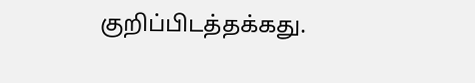குறிப்பிடத்தக்கது.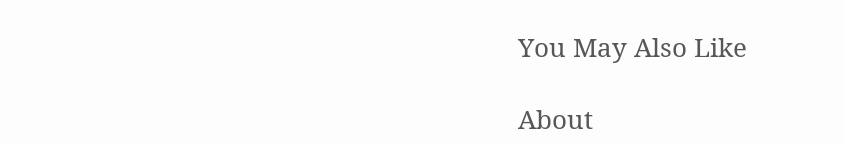You May Also Like

About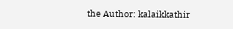the Author: kalaikkathir